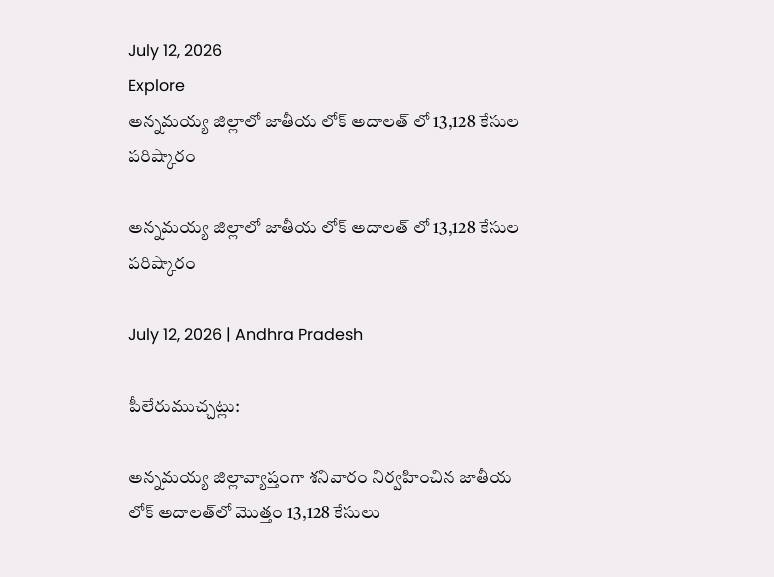July 12, 2026
Explore
అన్నమయ్య జిల్లాలో జాతీయ లోక్ అదాలత్ లో 13,128 కేసుల పరిష్కారం

అన్నమయ్య జిల్లాలో జాతీయ లోక్ అదాలత్ లో 13,128 కేసుల పరిష్కారం

July 12, 2026 | Andhra Pradesh

పీలేరుముచ్చట్లు:

అన్నమయ్య జిల్లావ్యాప్తంగా శనివారం నిర్వహించిన జాతీయ లోక్ అదాలత్‌లో మొత్తం 13,128 కేసులు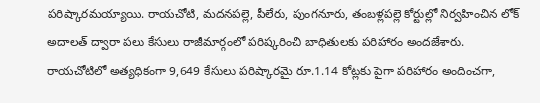పరిష్కారమయ్యాయి. రాయచోటి, మదనపల్లె, పీలేరు, పుంగనూరు, తంబళ్లపల్లె కోర్టుల్లో నిర్వహించిన లోక్ అదాలత్ ద్వారా పలు కేసులు రాజీమార్గంలో పరిష్కరించి బాధితులకు పరిహారం అందజేశారు. రాయచోటిలో అత్యధికంగా 9,649 కేసులు పరిష్కారమై రూ.1.14 కోట్లకు పైగా పరిహారం అందించగా,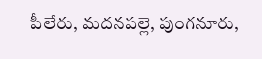పీలేరు, మదనపల్లె, పుంగనూరు,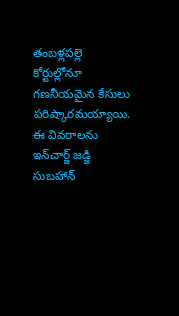తంబళ్లపల్లె కోర్టుల్లోనూ గణనీయమైన కేసులు పరిష్కారమయ్యాయి. ఈ వివరాలను ఇన్‌చార్జ్ జడ్జి సుబహాన్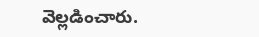వెల్లడించారు.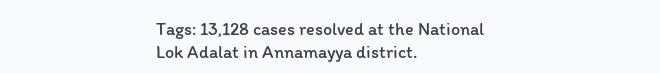Tags: 13,128 cases resolved at the National Lok Adalat in Annamayya district.